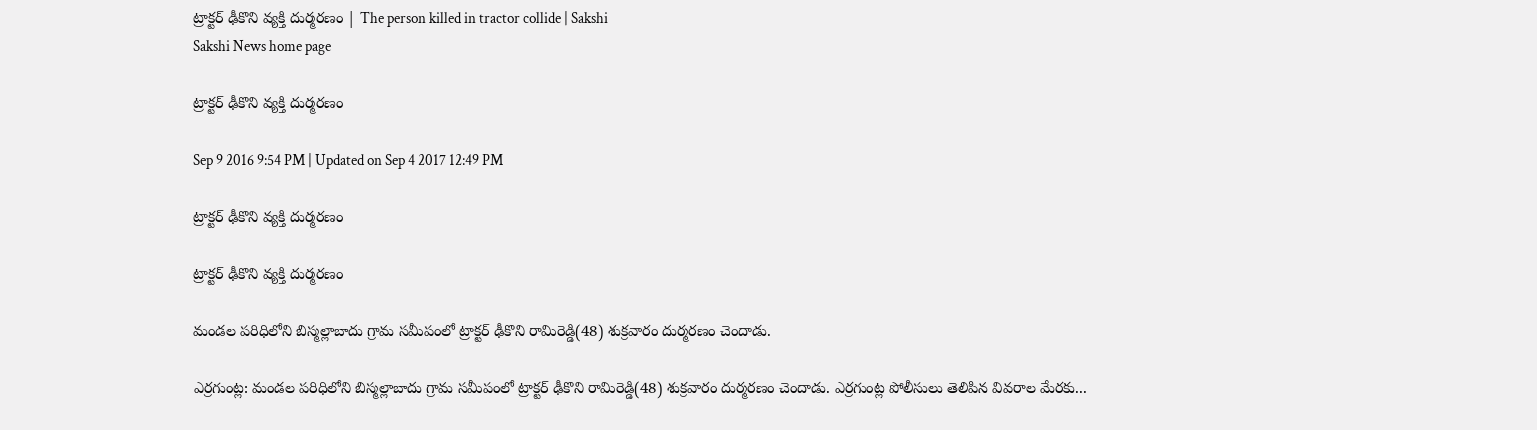ట్రాక్టర్‌ ఢీకొని వ్యక్తి దుర్మరణం | The person killed in tractor collide | Sakshi
Sakshi News home page

ట్రాక్టర్‌ ఢీకొని వ్యక్తి దుర్మరణం

Sep 9 2016 9:54 PM | Updated on Sep 4 2017 12:49 PM

ట్రాక్టర్‌ ఢీకొని వ్యక్తి దుర్మరణం

ట్రాక్టర్‌ ఢీకొని వ్యక్తి దుర్మరణం

మండల పరిధిలోని బిస్మల్లాబాదు గ్రామ సమీపంలో ట్రాక్టర్‌ ఢీకొని రామిరెడ్డి(48) శుక్రవారం దుర్మరణం చెందాడు.

ఎర్రగుంట్ల: మండల పరిధిలోని బిస్మల్లాబాదు గ్రామ సమీపంలో ట్రాక్టర్‌ ఢీకొని రామిరెడ్డి(48) శుక్రవారం దుర్మరణం చెందాడు. ఎర్రగుంట్ల పోలీసులు తెలిపిన వివరాల మేరకు...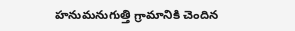హనుమనుగుత్తి గ్రామానికి చెందిన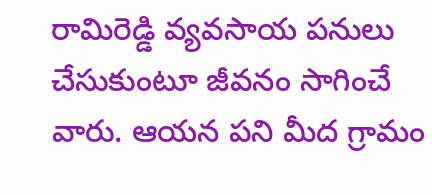రామిరెడ్డి వ్యవసాయ పనులు చేసుకుంటూ జీవనం సాగించే వారు. ఆయన పని మీద గ్రామం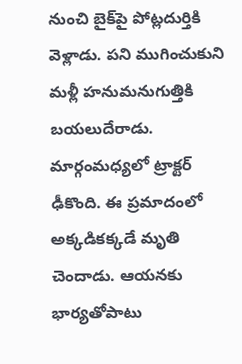నుంచి బైక్‌పై పోట్లదుర్తికి వెళ్లాడు. పని ముగించుకుని మళ్లీ హనుమనుగుత్తికి బయలుదేరాడు. మార్గంమధ్యలో ట్రాక్టర్‌ ఢీకొంది. ఈ ప్రమాదంలో అక్కడికక్కడే మృతి చెందాడు. ఆయనకు భార్యతోపాటు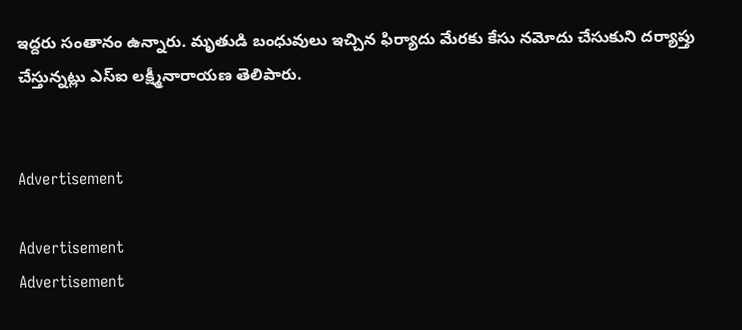ఇద్దరు సంతానం ఉన్నారు. మృతుడి బంధువులు ఇచ్చిన ఫిర్యాదు మేరకు కేసు నమోదు చేసుకుని దర్యాప్తు చేస్తున్నట్లు ఎస్‌ఐ లక్ష్మీనారాయణ తెలిపారు.


Advertisement

Advertisement
Advertisement